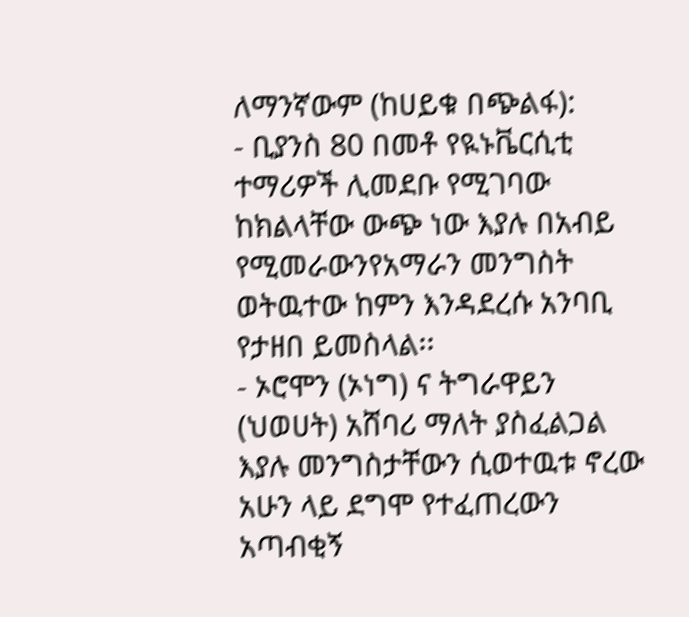ለማንኛውም (ከሀይቁ በጭልፋ):
- ቢያንስ 80 በመቶ የዪኑቬርሲቲ ተማሪዎች ሊመደቡ የሚገባው ከክልላቸው ውጭ ነው እያሉ በአብይ የሚመራውንየአማራን መንግስት ወትዉተው ከምን እንዳደረሱ አንባቢ የታዘበ ይመስላል፡፡
- ኦሮሞን (ኦነግ) ና ትግራዋይን (ህወሀት) አሸባሪ ማለት ያስፈልጋል እያሉ መንግስታቸውን ሲወተዉቱ ኖረው አሁን ላይ ደግሞ የተፈጠረውን አጣብቂኝ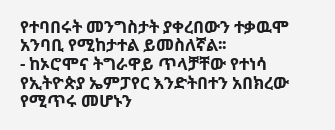የተባበሩት መንግስታት ያቀረበውን ተቃዉሞ አንባቢ የሚከታተል ይመስለኛል፡፡
- ከኦሮሞና ትግራዋይ ጥላቻቸው የተነሳ የኢትዮጵያ ኤምፓየር እንድትበተን አበክረው የሚጥሩ መሆኑን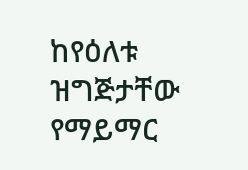ከየዕለቱ ዝግጅታቸው የማይማር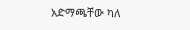አድማጫቸው ካለ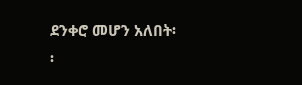ደንቀሮ መሆን አለበት፡፡